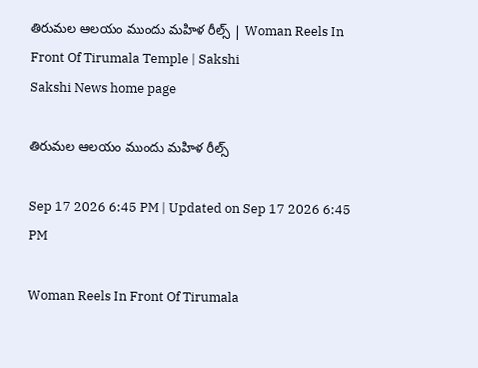తిరుమల ఆలయం ముందు మహిళ రీల్స్‌ | Woman Reels In Front Of Tirumala Temple | Sakshi
Sakshi News home page

తిరుమల ఆలయం ముందు మహిళ రీల్స్‌

Sep 17 2026 6:45 PM | Updated on Sep 17 2026 6:45 PM

Woman Reels In Front Of Tirumala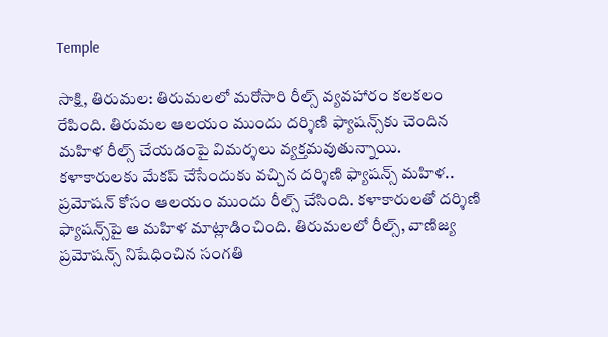Temple

సాక్షి, తిరుమల: తిరుమలలో మరోసారి రీల్స్‌ వ్యవహారం కలకలం రేపింది. తిరుమల ఆలయం ముందు దర్శిణి ఫ్యాషన్స్‌కు చెందిన మహిళ రీల్స్ చేయడంపై విమర్శలు వ్యక్తమవుతున్నాయి. కళాకారులకు మేకప్ చేసేందుకు వచ్చిన దర్శిణి ఫ్యాషన్స్ మహిళ.. ప్రమోషన్ కోసం ఆలయం ముందు రీల్స్ చేసింది. కళాకారులతో దర్శిణి ఫ్యాషన్స్‌పై ఆ మహిళ మాట్లాడించింది. తిరుమలలో రీల్స్, వాణిజ్య ప్రమోషన్స్ నిషేధించిన సంగతి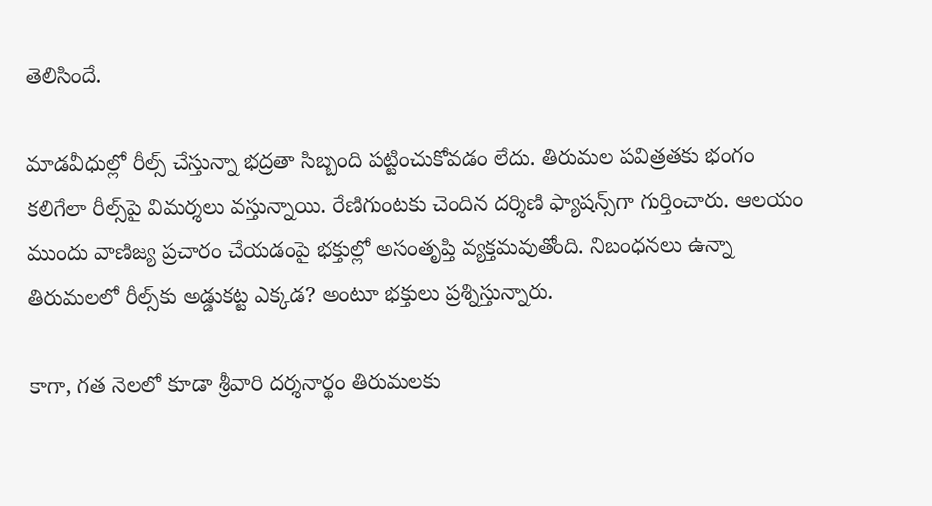తెలిసిందే.

మాడవీధుల్లో రీల్స్ చేస్తున్నా భద్రతా సిబ్బంది పట్టించుకోవడం లేదు. తిరుమల పవిత్రతకు భంగం కలిగేలా రీల్స్‌పై విమర్శలు వస్తున్నాయి. రేణిగుంటకు చెందిన దర్శిణి ఫ్యాషన్స్‌గా గుర్తించారు. ఆలయం ముందు వాణిజ్య ప్రచారం చేయడంపై భక్తుల్లో అసంతృప్తి వ్యక్తమవుతోంది. నిబంధనలు ఉన్నా తిరుమలలో రీల్స్‌కు అడ్డుకట్ట ఎక్కడ? అంటూ భక్తులు ప్రశ్నిస్తున్నారు.

కాగా, గత నెలలో కూడా శ్రీవారి దర్శనార్థం తిరుమలకు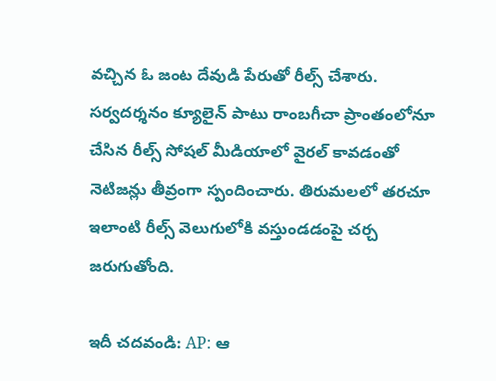వచ్చిన ఓ జంట దేవుడి పేరుతో రీల్స్‌ చేశారు. సర్వదర్శనం క్యూలైన్‌ పాటు రాంబగీచా ప్రాంతంలోనూ చేసిన రీల్స్‌ సోషల్‌ మీడియాలో వైరల్‌ కావడంతో నెటిజన్లు తీవ్రంగా స్పందించారు. తిరుమలలో తరచూ ఇలాంటి రీల్స్‌ వెలుగులోకి వస్తుండడంపై చర్చ జరుగుతోంది.

ఇదీ చదవండి: AP: ఆ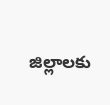జిల్లాలకు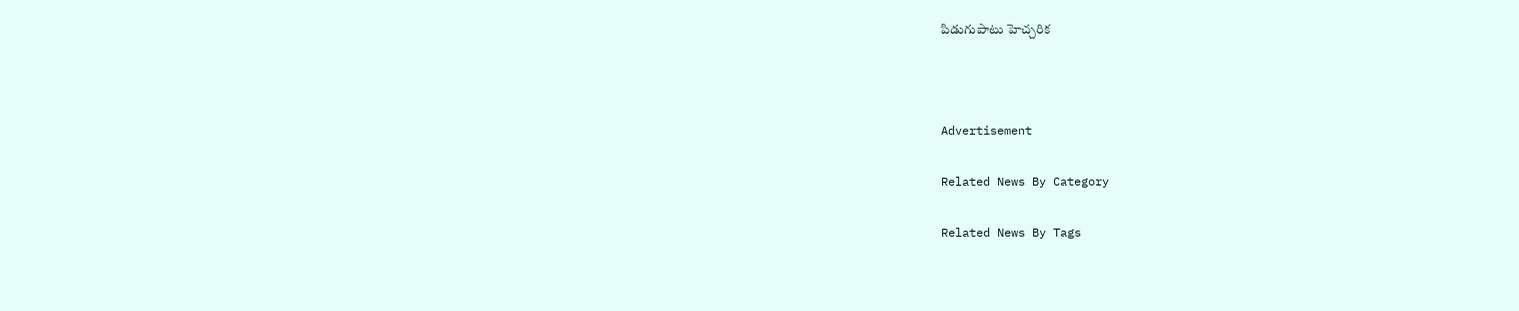పిడుగుపాటు హెచ్చరిక



Advertisement

Related News By Category

Related News By Tags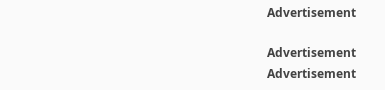Advertisement

Advertisement
Advertisement